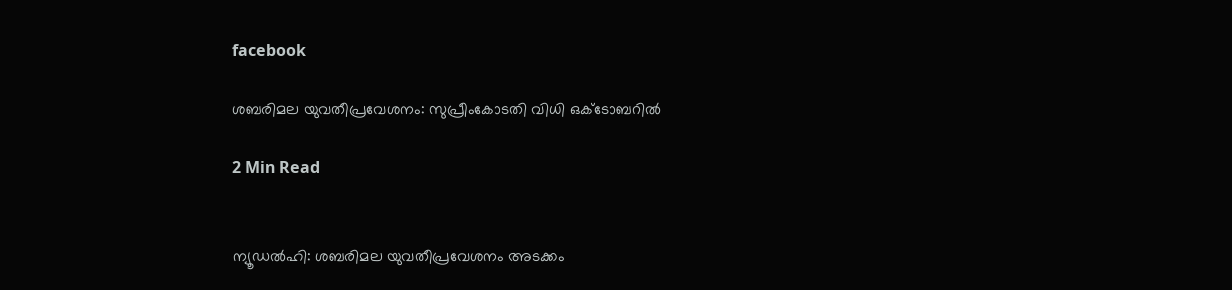facebook

ശബരിമല യുവതീപ്രവേശനം: സുപ്രീംകോടതി വിധി ഒക്ടോബറിൽ

2 Min Read


ന്യൂഡൽഹി: ശബരിമല യുവതീപ്രവേശനം അടക്കം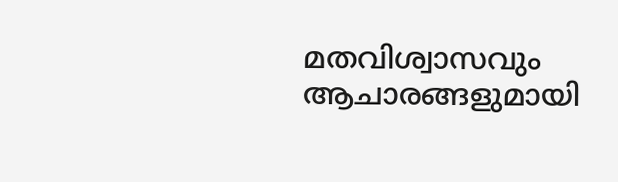മതവിശ്വാസവും ആചാരങ്ങളുമായി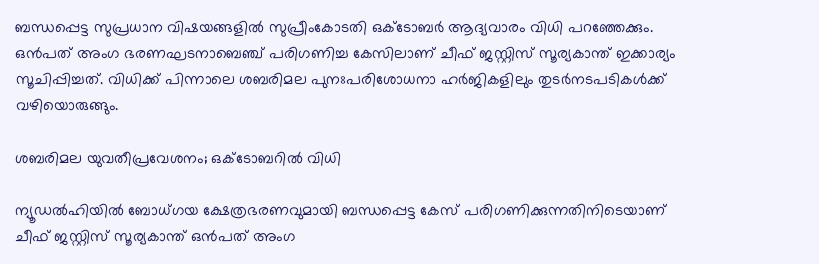ബന്ധപ്പെട്ട സുപ്രധാന വിഷയങ്ങളിൽ സുപ്രീംകോടതി ഒക്ടോബർ ആദ്യവാരം വിധി പറഞ്ഞേക്കും. ഒൻപത് അംഗ ഭരണഘടനാബെഞ്ച് പരിഗണിച്ച കേസിലാണ് ചീഫ് ജസ്റ്റിസ് സൂര്യകാന്ത് ഇക്കാര്യം സൂചിപ്പിച്ചത്. വിധിക്ക് പിന്നാലെ ശബരിമല പുനഃപരിശോധനാ ഹർജികളിലും തുടർനടപടികൾക്ക് വഴിയൊരുങ്ങും.

ശബരിമല യുവതീപ്രവേശനം; ഒക്ടോബറിൽ വിധി

ന്യൂഡൽഹിയിൽ ബോധ്ഗയ ക്ഷേത്രഭരണവുമായി ബന്ധപ്പെട്ട കേസ് പരിഗണിക്കുന്നതിനിടെയാണ് ചീഫ് ജസ്റ്റിസ് സൂര്യകാന്ത് ഒൻപത് അംഗ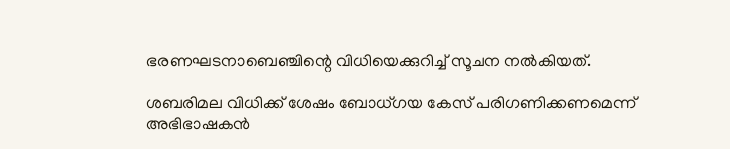ഭരണഘടനാബെഞ്ചിന്റെ വിധിയെക്കുറിച്ച് സൂചന നൽകിയത്.

ശബരിമല വിധിക്ക് ശേഷം ബോധ്ഗയ കേസ് പരിഗണിക്കണമെന്ന് അഭിഭാഷകൻ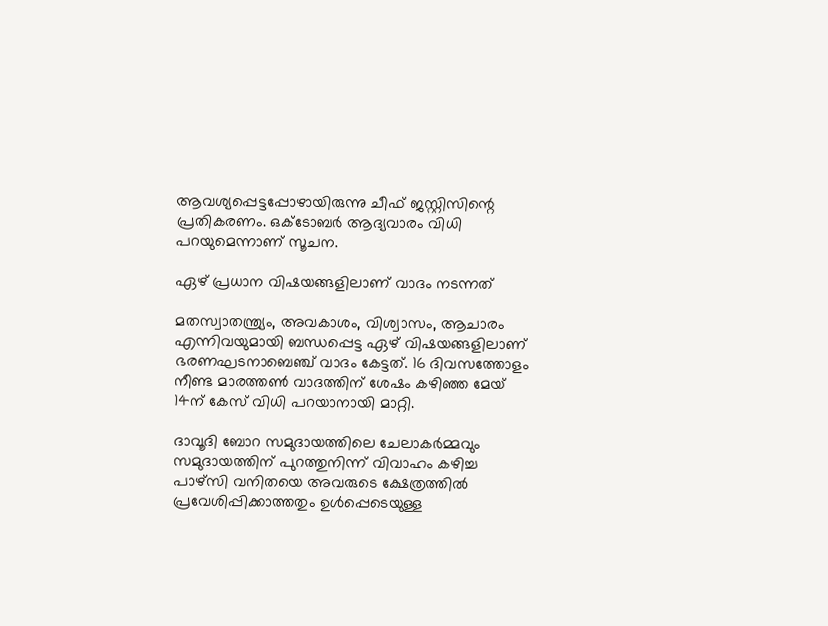ആവശ്യപ്പെട്ടപ്പോഴായിരുന്നു ചീഫ് ജസ്റ്റിസിന്റെ പ്രതികരണം. ഒക്ടോബർ ആദ്യവാരം വിധി പറയുമെന്നാണ് സൂചന.

ഏഴ് പ്രധാന വിഷയങ്ങളിലാണ് വാദം നടന്നത്

മതസ്വാതന്ത്ര്യം, അവകാശം, വിശ്വാസം, ആചാരം എന്നിവയുമായി ബന്ധപ്പെട്ട ഏഴ് വിഷയങ്ങളിലാണ് ഭരണഘടനാബെഞ്ച് വാദം കേട്ടത്. 16 ദിവസത്തോളം നീണ്ട മാരത്തൺ വാദത്തിന് ശേഷം കഴിഞ്ഞ മേയ് 14ന് കേസ് വിധി പറയാനായി മാറ്റി.

ദാവൂദി ബോറ സമുദായത്തിലെ ചേലാകർമ്മവും സമുദായത്തിന് പുറത്തുനിന്ന് വിവാഹം കഴിച്ച പാഴ്സി വനിതയെ അവരുടെ ക്ഷേത്രത്തിൽ പ്രവേശിപ്പിക്കാത്തതും ഉൾപ്പെടെയുള്ള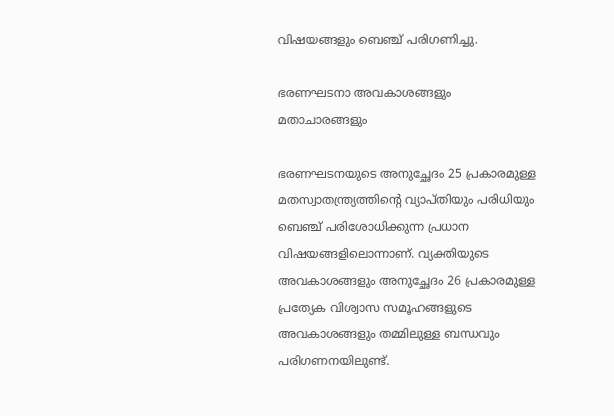വിഷയങ്ങളും ബെഞ്ച് പരിഗണിച്ചു.

ഭരണഘടനാ അവകാശങ്ങളും മതാചാരങ്ങളും

ഭരണഘടനയുടെ അനുച്ഛേദം 25 പ്രകാരമുള്ള മതസ്വാതന്ത്ര്യത്തിന്റെ വ്യാപ്തിയും പരിധിയും ബെഞ്ച് പരിശോധിക്കുന്ന പ്രധാന വിഷയങ്ങളിലൊന്നാണ്. വ്യക്തിയുടെ അവകാശങ്ങളും അനുച്ഛേദം 26 പ്രകാരമുള്ള പ്രത്യേക വിശ്വാസ സമൂഹങ്ങളുടെ അവകാശങ്ങളും തമ്മിലുള്ള ബന്ധവും പരിഗണനയിലുണ്ട്.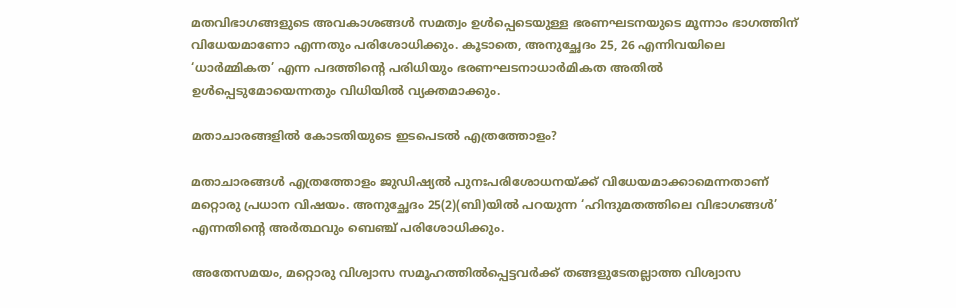മതവിഭാഗങ്ങളുടെ അവകാശങ്ങൾ സമത്വം ഉൾപ്പെടെയുള്ള ഭരണഘടനയുടെ മൂന്നാം ഭാഗത്തിന് വിധേയമാണോ എന്നതും പരിശോധിക്കും. കൂടാതെ, അനുച്ഛേദം 25, 26 എന്നിവയിലെ ‘ധാർമ്മികത’ എന്ന പദത്തിന്റെ പരിധിയും ഭരണഘടനാധാർമികത അതിൽ ഉൾപ്പെടുമോയെന്നതും വിധിയിൽ വ്യക്തമാക്കും.

മതാചാരങ്ങളിൽ കോടതിയുടെ ഇടപെടൽ എത്രത്തോളം?

മതാചാരങ്ങൾ എത്രത്തോളം ജുഡിഷ്യൽ പുനഃപരിശോധനയ്ക്ക് വിധേയമാക്കാമെന്നതാണ് മറ്റൊരു പ്രധാന വിഷയം. അനുച്ഛേദം 25(2)(ബി)യിൽ പറയുന്ന ‘ഹിന്ദുമതത്തിലെ വിഭാഗങ്ങൾ’ എന്നതിന്റെ അർത്ഥവും ബെഞ്ച് പരിശോധിക്കും.

അതേസമയം, മറ്റൊരു വിശ്വാസ സമൂഹത്തിൽപ്പെട്ടവർക്ക് തങ്ങളുടേതല്ലാത്ത വിശ്വാസ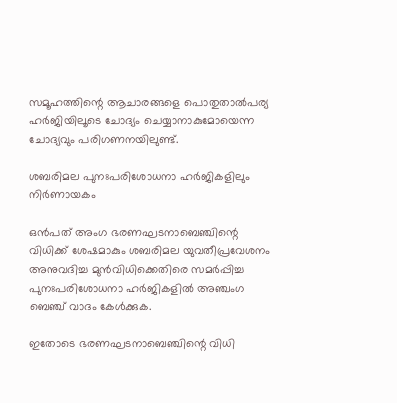സമൂഹത്തിന്റെ ആചാരങ്ങളെ പൊതുതാൽപര്യ ഹർജിയിലൂടെ ചോദ്യം ചെയ്യാനാകുമോയെന്ന ചോദ്യവും പരിഗണനയിലുണ്ട്.

ശബരിമല പുനഃപരിശോധനാ ഹർജികളിലും നിർണായകം

ഒൻപത് അംഗ ഭരണഘടനാബെഞ്ചിന്റെ വിധിക്ക് ശേഷമാകും ശബരിമല യുവതീപ്രവേശനം അനുവദിച്ച മുൻവിധിക്കെതിരെ സമർപ്പിച്ച പുനഃപരിശോധനാ ഹർജികളിൽ അഞ്ചംഗ ബെഞ്ച് വാദം കേൾക്കുക.

ഇതോടെ ഭരണഘടനാബെഞ്ചിന്റെ വിധി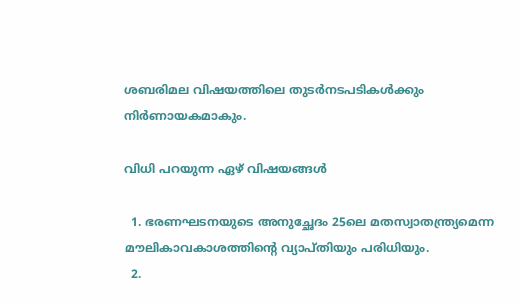ശബരിമല വിഷയത്തിലെ തുടർനടപടികൾക്കും നിർണായകമാകും.

വിധി പറയുന്ന ഏഴ് വിഷയങ്ങൾ

  1. ഭരണഘടനയുടെ അനുച്ഛേദം 25ലെ മതസ്വാതന്ത്ര്യമെന്ന മൗലികാവകാശത്തിന്റെ വ്യാപ്തിയും പരിധിയും.
  2.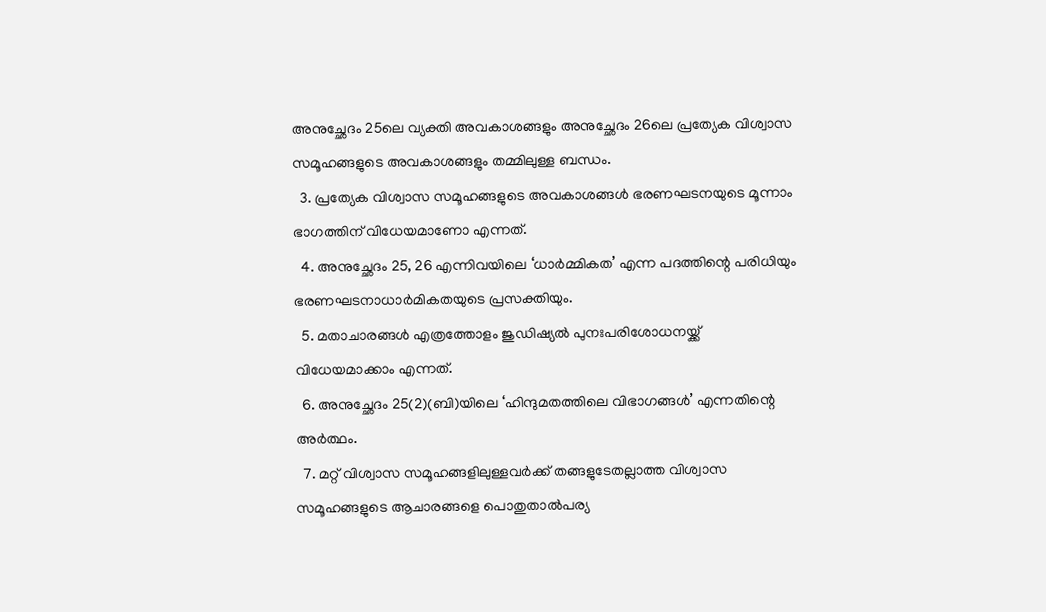അനുച്ഛേദം 25ലെ വ്യക്തി അവകാശങ്ങളും അനുച്ഛേദം 26ലെ പ്രത്യേക വിശ്വാസ സമൂഹങ്ങളുടെ അവകാശങ്ങളും തമ്മിലുള്ള ബന്ധം.
  3. പ്രത്യേക വിശ്വാസ സമൂഹങ്ങളുടെ അവകാശങ്ങൾ ഭരണഘടനയുടെ മൂന്നാം ഭാഗത്തിന് വിധേയമാണോ എന്നത്.
  4. അനുച്ഛേദം 25, 26 എന്നിവയിലെ ‘ധാർമ്മികത’ എന്ന പദത്തിന്റെ പരിധിയും ഭരണഘടനാധാർമികതയുടെ പ്രസക്തിയും.
  5. മതാചാരങ്ങൾ എത്രത്തോളം ജുഡിഷ്യൽ പുനഃപരിശോധനയ്ക്ക് വിധേയമാക്കാം എന്നത്.
  6. അനുച്ഛേദം 25(2)(ബി)യിലെ ‘ഹിന്ദുമതത്തിലെ വിഭാഗങ്ങൾ’ എന്നതിന്റെ അർത്ഥം.
  7. മറ്റ് വിശ്വാസ സമൂഹങ്ങളിലുള്ളവർക്ക് തങ്ങളുടേതല്ലാത്ത വിശ്വാസ സമൂഹങ്ങളുടെ ആചാരങ്ങളെ പൊതുതാൽപര്യ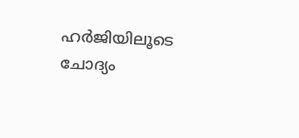ഹർജിയിലൂടെ ചോദ്യം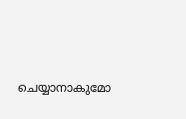ചെയ്യാനാകുമോ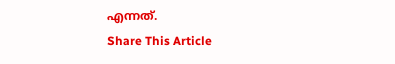എന്നത്.
Share This Article